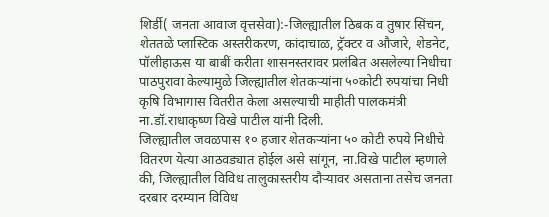शिर्डी( जनता आवाज वृत्तसेवा):-जिल्ह्यातील ठिबक व तुषार सिंचन, शेततळे प्लास्टिक अस्तरीकरण, कांदाचाळ, ट्रॅक्टर व औजारे, शेडनेट, पॉलीहाऊस या बाबीं करीता शासनस्तरावर प्रलंबित असलेल्या निधीचा पाठपुरावा केल्यामुळे जिल्ह्यातील शेतकऱ्यांना ५०कोटी रुपयांचा निधी कृषि विभागास वितरीत केला असल्याची माहीती पालकमंत्री ना.डॉ.राधाकृष्ण विखे पाटील यांनी दिली.
जिल्ह्यातील जवळपास १० हजार शेतकऱ्यांना ५० कोटी रुपये निधीचे वितरण येत्या आठवड्यात होईल असे सांगून, ना.विखे पाटील म्हणाले की, जिल्ह्यातील विविध तालुकास्तरीय दौऱ्यावर असताना तसेच जनता दरबार दरम्यान विविध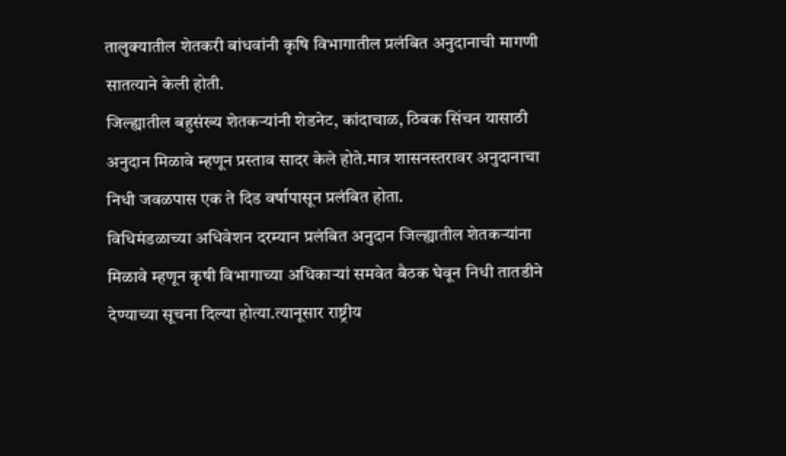तालुक्यातील शेतकरी बांधवांनी कृषि विभागातील प्रलंबित अनुदानाची मागणी सातत्याने केली होती.
जिल्ह्यातील बहुसंख्य शेतकऱ्यांनी शेडनेट, कांदाचाळ, ठिबक सिंचन यासाठी अनुदान मिळावे म्हणून प्रस्ताव सादर केले होते.मात्र शासनस्तरावर अनुदानाचा निधी जवळपास एक ते दिड वर्षापासून प्रलंबित होता.
विधिमंडळाच्या अधिवेशन दरम्यान प्रलंबित अनुदान जिल्ह्यातील शेतकऱ्यांना मिळावे म्हणून कृषी विभागाच्या अधिकाऱ्यां समवेत बैठक घेवून निधी तातडीने देण्याच्या सूचना दिल्या होत्या.त्यानूसार राष्ट्रीय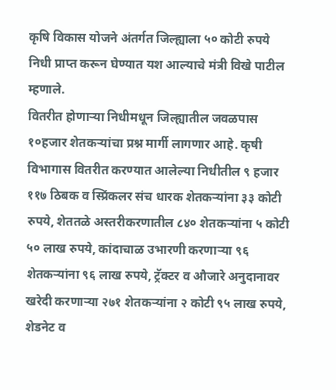कृषि विकास योजने अंतर्गत जिल्ह्याला ५० कोटी रुपये निधी प्राप्त करून घेण्यात यश आल्याचे मंत्री विखे पाटील म्हणाले.
वितरीत होणाऱ्या निधीमधून जिल्ह्यातील जवळपास १०हजार शेतकऱ्यांचा प्रश्न मार्गी लागणार आहे. कृषी विभागास वितरीत करण्यात आलेल्या निधीतील ९ हजार ११७ ठिबक व स्प्रिंकलर संच धारक शेतकऱ्यांना ३३ कोटी रुपये, शेततळे अस्तरीकरणातील ८४० शेतकऱ्यांना ५ कोटी ५० लाख रुपये, कांदाचाळ उभारणी करणाऱ्या ९६ शेतकऱ्यांना ९६ लाख रुपये, ट्रॅक्टर व औजारे अनुदानावर खरेदी करणाऱ्या २७१ शेतकऱ्यांना २ कोटी ९५ लाख रुपये, शेडनेट व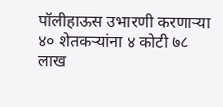पॉलीहाऊस उभारणी करणाऱ्या ४० शेतकऱ्यांना ४ कोटी ७८ लाख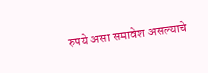रुपये असा समावेश असल्याचे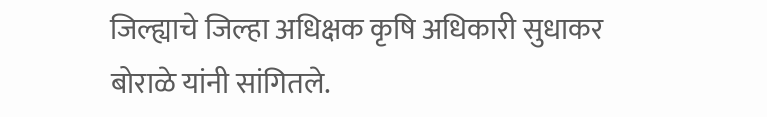जिल्ह्याचे जिल्हा अधिक्षक कृषि अधिकारी सुधाकर बोराळे यांनी सांगितले.